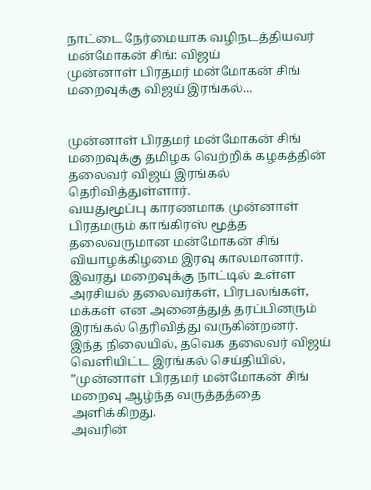நாட்டை நேர்மையாக வழிநடத்தியவர் மன்மோகன் சிங்: விஜய்
முன்னாள் பிரதமர் மன்மோகன் சிங் மறைவுக்கு விஜய் இரங்கல்...


முன்னாள் பிரதமர் மன்மோகன் சிங் மறைவுக்கு தமிழக வெற்றிக் கழகத்தின் தலைவர் விஜய் இரங்கல் தெரிவித்துள்ளார்.
வயதுமூப்பு காரணமாக முன்னாள் பிரதமரும் காங்கிரஸ் மூத்த தலைவருமான மன்மோகன் சிங் வியாழக்கிழமை இரவு காலமானார்.
இவரது மறைவுக்கு நாட்டில் உள்ள அரசியல் தலைவர்கள், பிரபலங்கள், மக்கள் என அனைத்துத் தரப்பினரும் இரங்கல் தெரிவித்து வருகின்றனர்.
இந்த நிலையில், தவெக தலைவர் விஜய் வெளியிட்ட இரங்கல் செய்தியில்,
”முன்னாள் பிரதமர் மன்மோகன் சிங் மறைவு ஆழ்ந்த வருத்தத்தை அளிக்கிறது.
அவரின்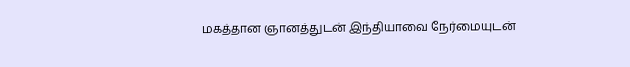மகத்தான ஞானத்துடன் இந்தியாவை நேர்மையுடன்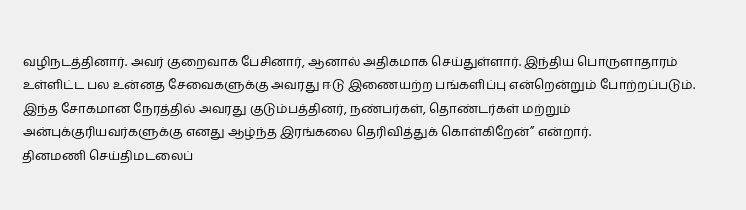வழிநடத்தினார். அவர் குறைவாக பேசினார், ஆனால் அதிகமாக செய்துள்ளார். இந்திய பொருளாதாரம் உள்ளிட்ட பல உன்னத சேவைகளுக்கு அவரது ஈடு இணையற்ற பங்களிப்பு என்றென்றும் போற்றப்படும்.
இந்த சோகமான நேரத்தில் அவரது குடும்பத்தினர், நண்பர்கள், தொண்டர்கள் மற்றும் அன்புக்குரியவர்களுக்கு எனது ஆழ்ந்த இரங்கலை தெரிவித்துக் கொள்கிறேன்” என்றார்.
தினமணி செய்திமடலைப்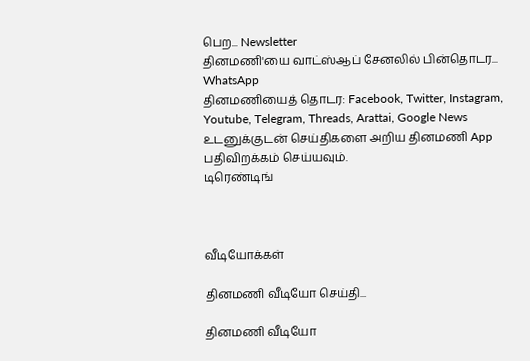பெற... Newsletter
தினமணி'யை வாட்ஸ்ஆப் சேனலில் பின்தொடர... WhatsApp
தினமணியைத் தொடர: Facebook, Twitter, Instagram, Youtube, Telegram, Threads, Arattai, Google News
உடனுக்குடன் செய்திகளை அறிய தினமணி App பதிவிறக்கம் செய்யவும்.
டிரெண்டிங்



வீடியோக்கள்

தினமணி வீடியோ செய்தி...

தினமணி வீடியோ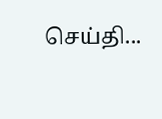செய்தி...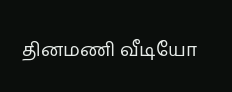தினமணி வீடியோ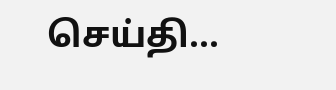செய்தி...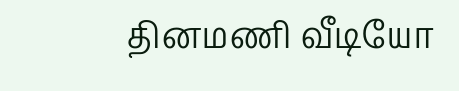தினமணி வீடியோ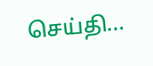செய்தி...